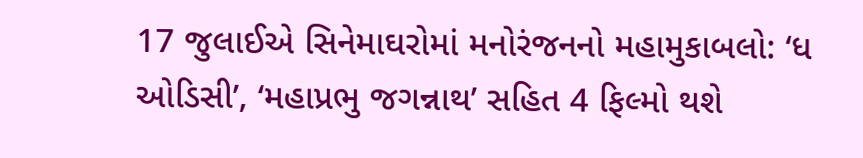17 જુલાઈએ સિનેમાઘરોમાં મનોરંજનનો મહામુકાબલો: ‘ધ ઓડિસી’, ‘મહાપ્રભુ જગન્નાથ’ સહિત 4 ફિલ્મો થશે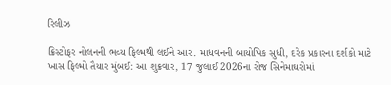રિલીઝ

ક્રિસ્ટોફર નોલનની ભવ્ય ફિલ્મથી લઈને આર. માધવનની બાયોપિક સુધી, દરેક પ્રકારના દર્શકો માટે ખાસ ફિલ્મો તૈયાર મુંબઈ: આ શુક્રવાર, 17 જુલાઈ 2026ના રોજ સિનેમાઘરોમાં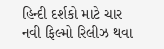હિન્દી દર્શકો માટે ચાર નવી ફિલ્મો રિલીઝ થવા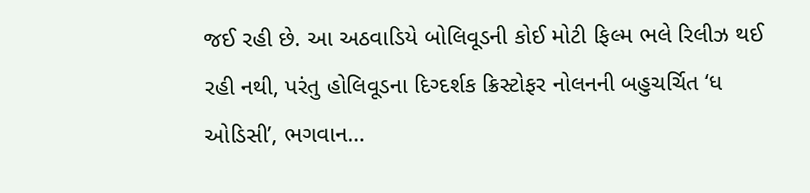જઈ રહી છે. આ અઠવાડિયે બોલિવૂડની કોઈ મોટી ફિલ્મ ભલે રિલીઝ થઈ રહી નથી, પરંતુ હોલિવૂડના દિગ્દર્શક ક્રિસ્ટોફર નોલનની બહુચર્ચિત ‘ધ ઓડિસી’, ભગવાન…